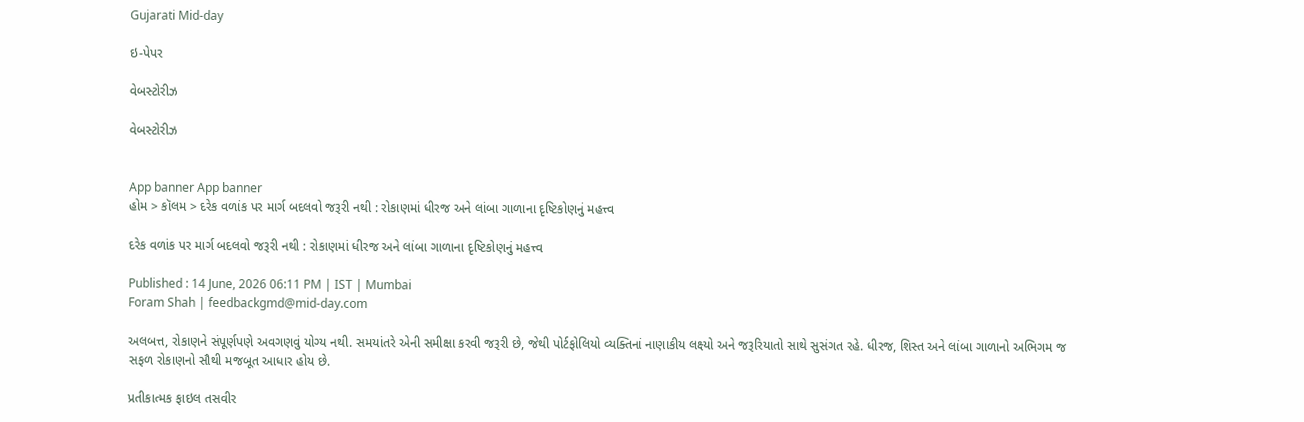Gujarati Mid-day

ઇ-પેપર

વેબસ્ટોરીઝ

વેબસ્ટોરીઝ


App banner App banner
હોમ > કૉલમ > દરેક વળાંક પર માર્ગ બદલવો જરૂરી નથી : રોકાણમાં ધીરજ અને લાંબા ગાળાના દૃષ્ટિકોણનું મહત્ત્વ

દરેક વળાંક પર માર્ગ બદલવો જરૂરી નથી : રોકાણમાં ધીરજ અને લાંબા ગાળાના દૃષ્ટિકોણનું મહત્ત્વ

Published : 14 June, 2026 06:11 PM | IST | Mumbai
Foram Shah | feedbackgmd@mid-day.com

અલબત્ત, રોકાણને સંપૂર્ણપણે અવગણવું યોગ્ય નથી. સમયાંતરે એની સમીક્ષા કરવી જરૂરી છે, જેથી પોર્ટફોલિયો વ્યક્તિનાં નાણાકીય લક્ષ્યો અને જરૂરિયાતો સાથે સુસંગત રહે. ધીરજ, શિસ્ત અને લાંબા ગાળાનો અભિગમ જ સફળ રોકાણનો સૌથી મજબૂત આધાર હોય છે.

પ્રતીકાત્મક ફાઇલ તસવીર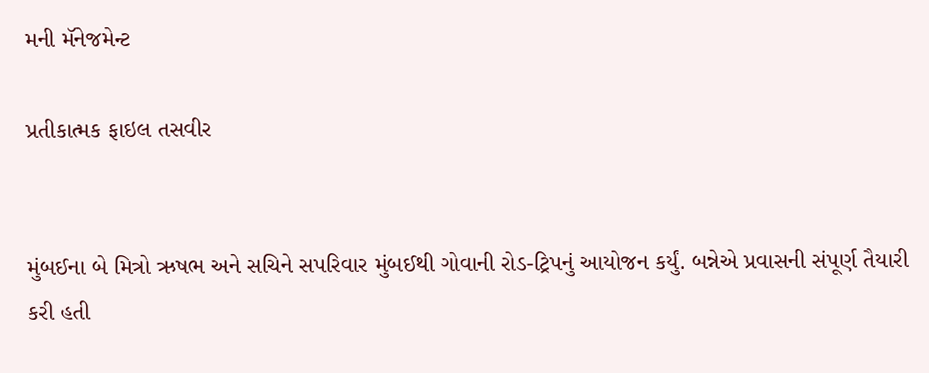મની મૅનેજમેન્ટ

પ્રતીકાત્મક ફાઇલ તસવીર


મુંબઈના બે મિત્રો ઋષભ અને સચિને સપરિવાર મુંબઈથી ગોવાની રોડ-ટ્રિપનું આયોજન કર્યું. બન્નેએ પ્રવાસની સંપૂર્ણ તૈયારી કરી હતી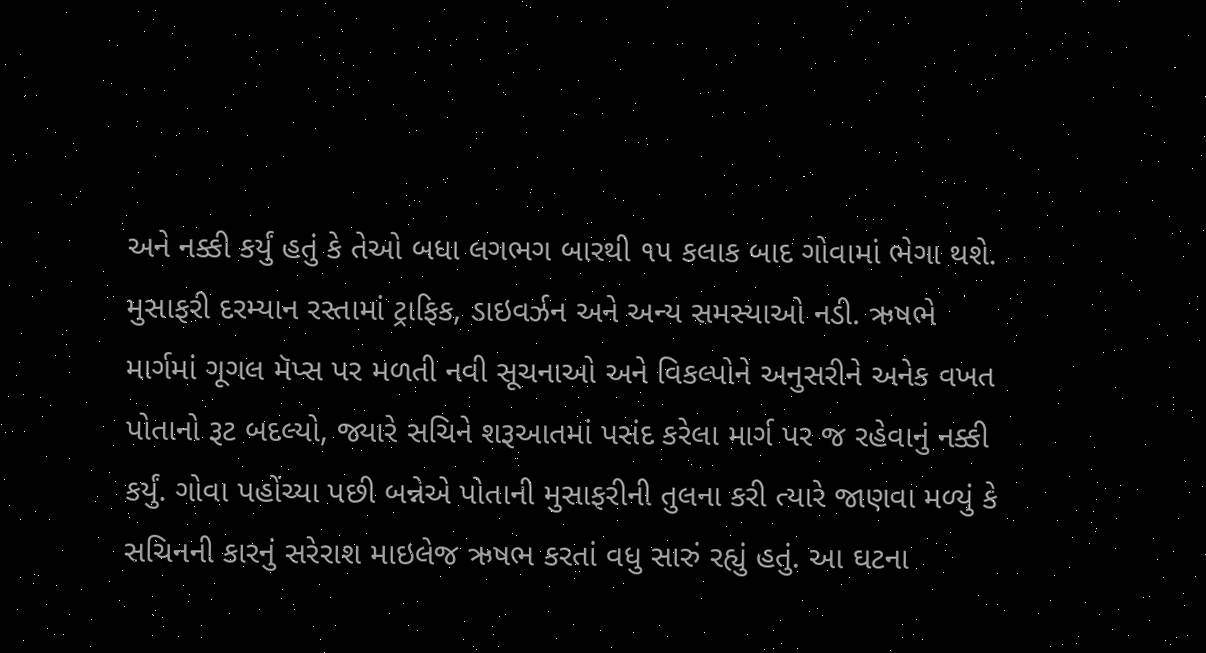અને નક્કી કર્યું હતું કે તેઓ બધા લગભગ બારથી ૧૫ કલાક બાદ ગોવામાં ભેગા થશે. મુસાફરી દરમ્યાન રસ્તામાં ટ્રાફિક, ડાઇવર્ઝન અને અન્ય સમસ્યાઓ નડી. ઋષભે માર્ગમાં ગૂગલ મૅપ્સ પર મળતી નવી સૂચનાઓ અને વિકલ્પોને અનુસરીને અનેક વખત પોતાનો રૂટ બદલ્યો, જ્યારે સચિને શરૂઆતમાં પસંદ કરેલા માર્ગ પર જ રહેવાનું નક્કી કર્યું. ગોવા પહોંચ્યા પછી બન્નેએ પોતાની મુસાફરીની તુલના કરી ત્યારે જાણવા મળ્યું કે સચિનની કારનું સરેરાશ માઇલેજ ઋષભ કરતાં વધુ સારું રહ્યું હતું. આ ઘટના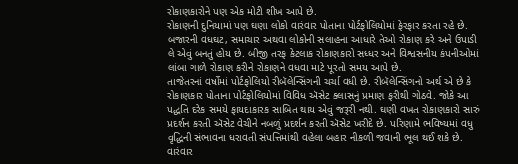રોકાણકારોને પણ એક મોટી શીખ આપે છે.
રોકાણની દુનિયામાં પણ ઘણા લોકો વારંવાર પોતાના પોર્ટફોલિયોમાં ફેરફાર કરતા રહે છે. બજારની વધઘટ, સમાચાર અથવા લોકોની સલાહના આધારે તેઓ રોકાણ કરે અને ઉપાડી લે એવું બનતું હોય છે. બીજી તરફ કેટલાક રોકાણકારો સધ્ધર અને વિશ્વસનીય કંપનીઓમાં લાંબા ગાળે રોકાણ કરીને રોકાણને વધવા માટે પૂરતો સમય આપે છે.
તાજેતરનાં વર્ષોમાં પોર્ટફોલિયો રીબૅલેન્સિંગની ચર્ચા વધી છે. રીબૅલેન્સિંગનો અર્થ એ છે કે રોકાણકાર પોતાના પોર્ટફોલિયોમાં વિવિધ ઍસેટ ક્લાસનું પ્રમાણ ફરીથી ગોઠવે. જોકે આ પદ્ધતિ દરેક સમયે ફાયદાકારક સાબિત થાય એવું જરૂરી નથી. ઘણી વખત રોકાણકારો સારું પ્રદર્શન કરતી ઍસેટ વેચીને નબળું પ્રદર્શન કરતી ઍસેટ ખરીદે છે. પરિણામે ભવિષ્યમાં વધુ વૃદ્ધિની સંભાવના ધરાવતી સંપત્તિમાંથી વહેલા બહાર નીકળી જવાની ભૂલ થઈ શકે છે.
વારંવાર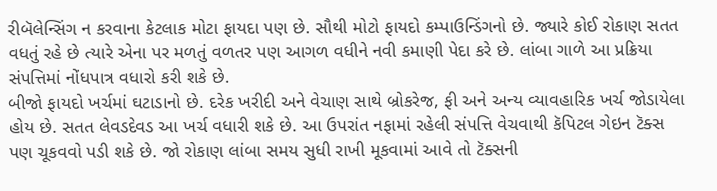રીબૅલેન્સિંગ ન કરવાના કેટલાક મોટા ફાયદા પણ છે. સૌથી મોટો ફાયદો કમ્પાઉન્ડિંગનો છે. જ્યારે કોઈ રોકાણ સતત વધતું રહે છે ત્યારે એના પર મળતું વળતર પણ આગળ વધીને નવી કમાણી પેદા કરે છે. લાંબા ગાળે આ પ્રક્રિયા સંપત્તિમાં નોંધપાત્ર વધારો કરી શકે છે.
બીજો ફાયદો ખર્ચમાં ઘટાડાનો છે. દરેક ખરીદી અને વેચાણ સાથે બ્રોકરેજ, ફી અને અન્ય વ્યાવહારિક ખર્ચ જોડાયેલા હોય છે. સતત લેવડદેવડ આ ખર્ચ વધારી શકે છે. આ ઉપરાંત નફામાં રહેલી સંપત્તિ વેચવાથી કૅપિટલ ગેઇન ટૅક્સ પણ ચૂકવવો પડી શકે છે. જો રોકાણ લાંબા સમય સુધી રાખી મૂકવામાં આવે તો ટૅક્સની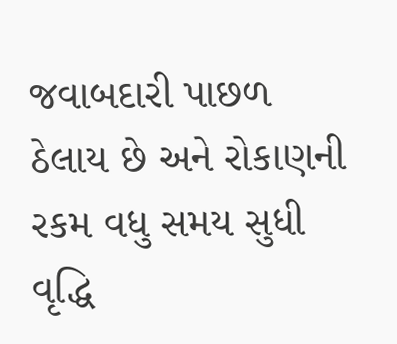જવાબદારી પાછળ ઠેલાય છે અને રોકાણની રકમ વધુ સમય સુધી વૃદ્ધિ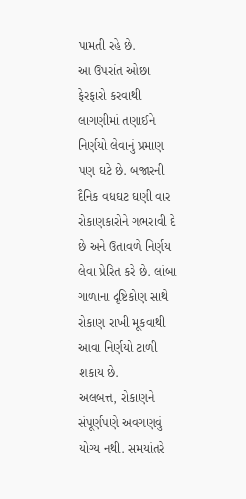પામતી રહે છે.
આ ઉપરાંત ઓછા ફેરફારો કરવાથી લાગણીમાં તણાઈને નિર્ણયો લેવાનું પ્રમાણ પણ ઘટે છે. બજારની દૈનિક વધઘટ ઘણી વાર રોકાણકારોને ગભરાવી દે છે અને ઉતાવળે નિર્ણય લેવા પ્રેરિત કરે છે. લાંબા ગાળાના દૃષ્ટિકોણ સાથે રોકાણ રાખી મૂકવાથી આવા નિર્ણયો ટાળી શકાય છે.
અલબત્ત, રોકાણને સંપૂર્ણપણે અવગણવું યોગ્ય નથી. સમયાંતરે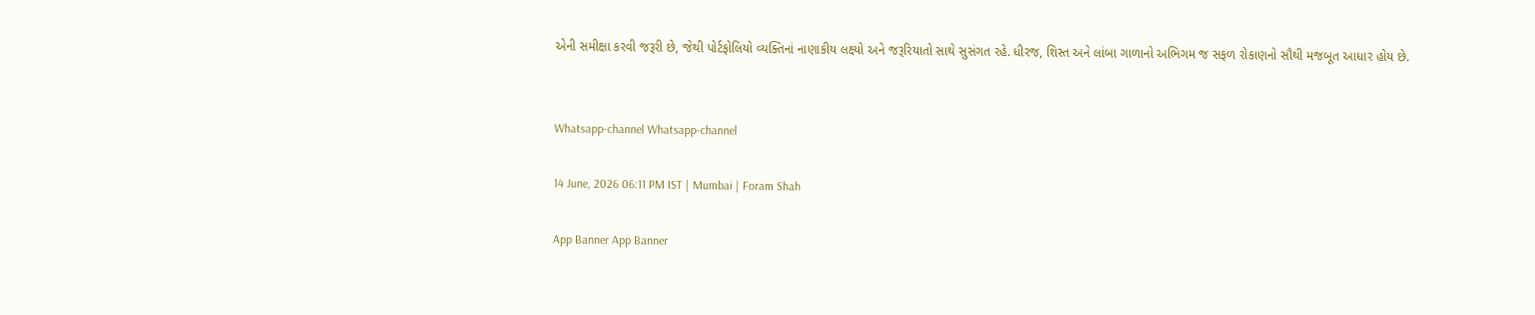એની સમીક્ષા કરવી જરૂરી છે, જેથી પોર્ટફોલિયો વ્યક્તિનાં નાણાકીય લક્ષ્યો અને જરૂરિયાતો સાથે સુસંગત રહે. ધીરજ, શિસ્ત અને લાંબા ગાળાનો અભિગમ જ સફળ રોકાણનો સૌથી મજબૂત આધાર હોય છે.


Whatsapp-channel Whatsapp-channel

14 June, 2026 06:11 PM IST | Mumbai | Foram Shah

App Banner App Banner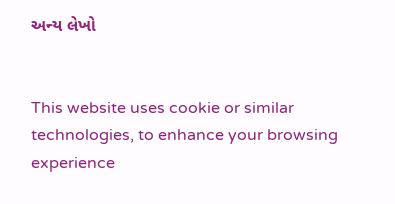અન્ય લેખો


This website uses cookie or similar technologies, to enhance your browsing experience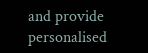and provide personalised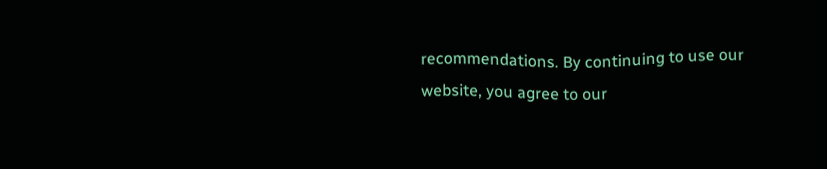recommendations. By continuing to use our website, you agree to our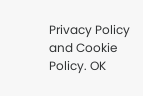Privacy Policy and Cookie Policy. OK